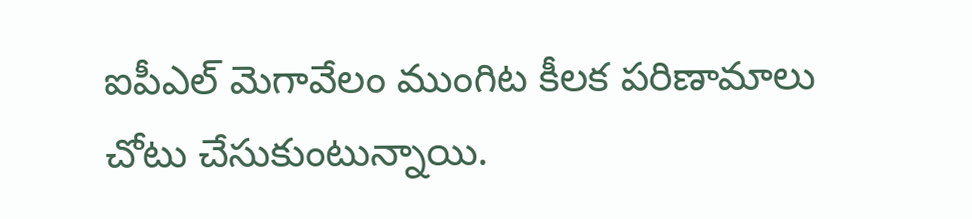ఐపీఎల్ మెగావేలం ముంగిట కీలక పరిణామాలు చోటు చేసుకుంటున్నాయి.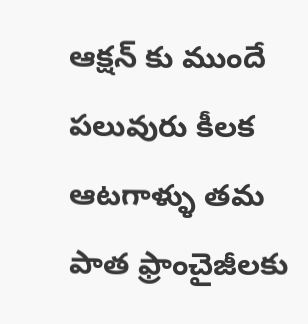ఆక్షన్ కు ముందే పలువురు కీలక ఆటగాళ్ళు తమ పాత ఫ్రాంచైజీలకు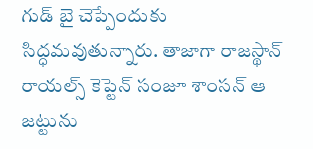గుడ్ బై చెప్పేందుకు సిద్ధమవుతున్నారు. తాజాగా రాజస్థాన్ రాయల్స్ కెప్టెన్ సంజూ శాంసన్ ఆ జట్టును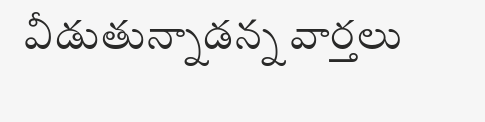వీడుతున్నాడన్న వార్తలు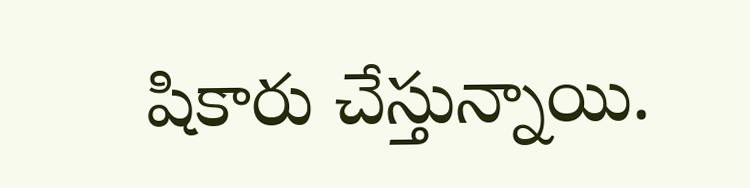షికారు చేస్తున్నాయి.